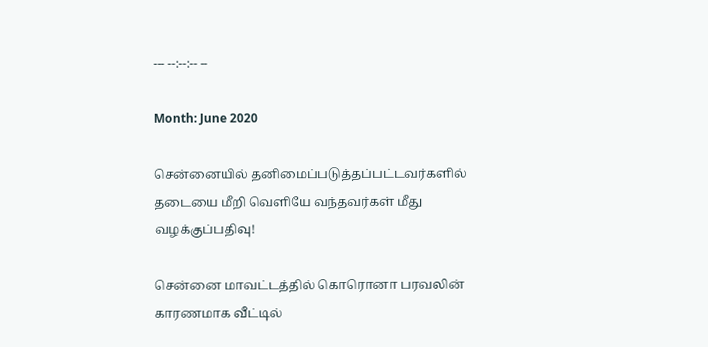--- --:--:-- --

Month: June 2020

சென்னையில் தனிமைப்படுத்தப்பட்டவர்களில் தடையை மீறி வெளியே வந்தவர்கள் மீது வழக்குப்பதிவு!

சென்னை மாவட்டத்தில் கொரொனா பரவலின் காரணமாக வீட்டில்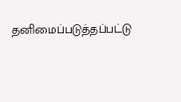தனிமைப்படுத்தப்பட்டு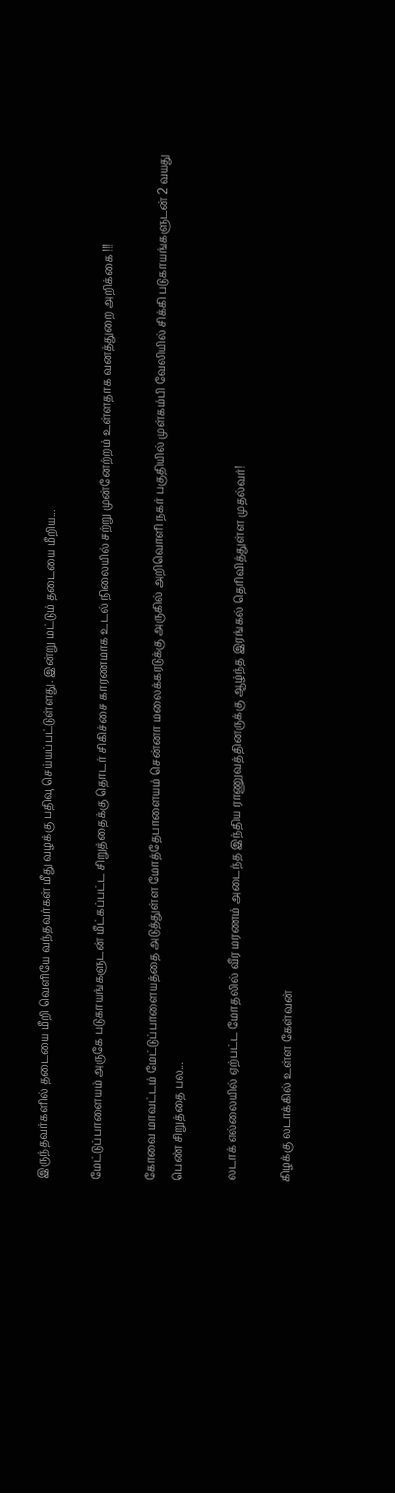இருந்தவர்களில் தடையை மீறி வெளியே வந்தவர்கள் மீது வழக்கு பதிவு செய்யப்பட்டுள்ளது. இன்று மட்டும் தடையை மீறிய...

மேட்டுப்பாளையம் அருகே படுகாயங்களுடன் மீட்கப்பட்ட சிறுத்தைக்கு தொடர் சிகிச்சை காரணமாக உடல் நிலையில் சற்று முன்னேற்றம் உள்ளதாக வனத்துறை அறிக்கை !!!

கோவை மாவட்டம் மேட்டுப்பாளையத்தை அடுத்துள்ள மோத்தேபாளையம் சென்னா மலைக்கரடுக்கு அருகில் அறிவொளி நகர் பகுதியில் முள்கம்பி வேலியில் சிக்கி படுகாயங்களுடன் 2 வயது பெண் சிறுத்தை பல...

லடாக் எல்லையில் ஏற்பட்ட மோதலில் வீர மரணம் அடைந்த இந்திய ராணுவத்தினருக்கு ஆழ்ந்த இரங்கல் தெரிவித்துள்ள முதல்வர்!

கிழக்கு லடாக்கில் உள்ள கேள்வன்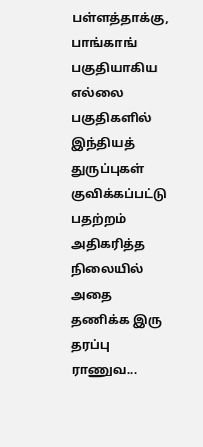பள்ளத்தாக்கு, பாங்காங் பகுதியாகிய எல்லை பகுதிகளில் இந்தியத் துருப்புகள் குவிக்கப்பட்டு பதற்றம் அதிகரித்த நிலையில் அதை தணிக்க இரு தரப்பு ராணுவ...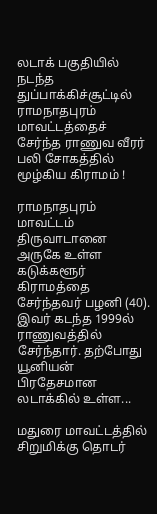லடாக் பகுதியில் நடந்த துப்பாக்கிச்சூட்டில் ராமநாதபுரம் மாவட்டத்தைச் சேர்ந்த ராணுவ வீரர் பலி சோகத்தில் மூழ்கிய கிராமம் !

ராமநாதபுரம் மாவட்டம் திருவாடானை அருகே உள்ள கடுக்களூர் கிராமத்தை சேர்ந்தவர் பழனி (40). இவர் கடந்த 1999ல் ராணுவத்தில் சேர்ந்தார். தற்போது யூனியன் பிரதேசமான லடாக்கில் உள்ள...

மதுரை மாவட்டத்தில் சிறுமிக்கு தொடர்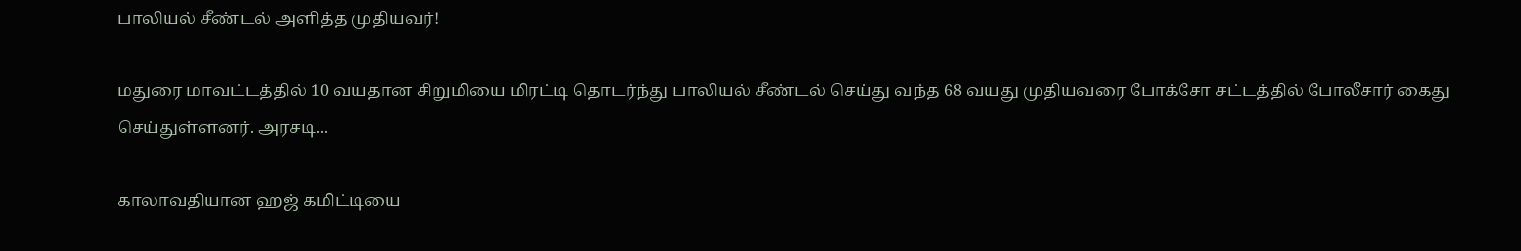பாலியல் சீண்டல் அளித்த முதியவர்!

மதுரை மாவட்டத்தில் 10 வயதான சிறுமியை மிரட்டி தொடர்ந்து பாலியல் சீண்டல் செய்து வந்த 68 வயது முதியவரை போக்சோ சட்டத்தில் போலீசார் கைது செய்துள்ளனர். அரசடி...

காலாவதியான ஹஜ் கமிட்டியை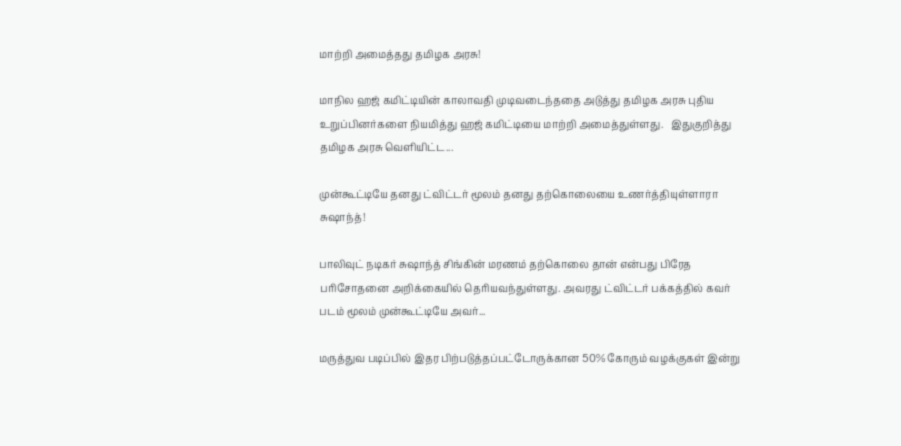மாற்றி அமைத்தது தமிழக அரசு!

மாநில ஹஜ் கமிட்டியின் காலாவதி முடிவடைந்ததை அடுத்து தமிழக அரசு புதிய உறுப்பினர்களை நியமித்து ஹஜ் கமிட்டியை மாற்றி அமைத்துள்ளது.   இதுகுறித்து தமிழக அரசு வெளியிட்ட...

முன்கூட்டியே தனது ட்விட்டர் மூலம் தனது தற்கொலையை உணர்த்தியுள்ளாரா சுஷாந்த்!

பாலிவுட் நடிகர் சுஷாந்த் சிங்கின் மரணம் தற்கொலை தான் என்பது பிரேத பரிசோதனை அறிக்கையில் தெரியவந்துள்ளது. அவரது ட்விட்டர் பக்கத்தில் கவர் படம் மூலம் முன்கூட்டியே அவர்...

மருத்துவ படிப்பில் இதர பிற்படுத்தப்பட்டோருக்கான 50% கோரும் வழக்குகள் இன்று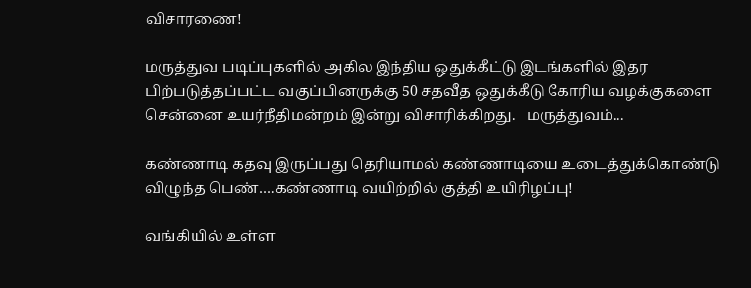விசாரணை!

மருத்துவ படிப்புகளில் அகில இந்திய ஒதுக்கீட்டு இடங்களில் இதர பிற்படுத்தப்பட்ட வகுப்பினருக்கு 50 சதவீத ஒதுக்கீடு கோரிய வழக்குகளை சென்னை உயர்நீதிமன்றம் இன்று விசாரிக்கிறது.   மருத்துவம்...

கண்ணாடி கதவு இருப்பது தெரியாமல் கண்ணாடியை உடைத்துக்கொண்டு விழுந்த பெண்….கண்ணாடி வயிற்றில் குத்தி உயிரிழப்பு!

வங்கியில் உள்ள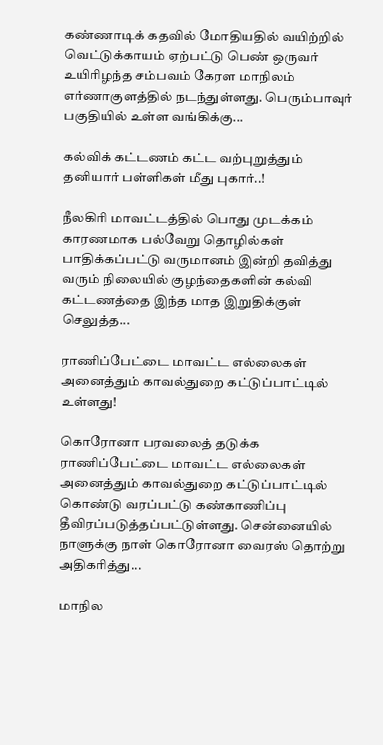கண்ணாடிக் கதவில் மோதியதில் வயிற்றில் வெட்டுக்காயம் ஏற்பட்டு பெண் ஒருவர் உயிரிழந்த சம்பவம் கேரள மாநிலம் எர்ணாகுளத்தில் நடந்துள்ளது. பெரும்பாவுர் பகுதியில் உள்ள வங்கிக்கு...

கல்விக் கட்டணம் கட்ட வற்புறுத்தும் தனியார் பள்ளிகள் மீது புகார்..!

நீலகிரி மாவட்டத்தில் பொது முடக்கம் காரணமாக பல்வேறு தொழில்கள் பாதிக்கப்பட்டு வருமானம் இன்றி தவித்து வரும் நிலையில் குழந்தைகளின் கல்வி கட்டணத்தை இந்த மாத இறுதிக்குள் செலுத்த...

ராணிப்பேட்டை மாவட்ட எல்லைகள் அனைத்தும் காவல்துறை கட்டுப்பாட்டில் உள்ளது!

கொரோனா பரவலைத் தடுக்க ராணிப்பேட்டை மாவட்ட எல்லைகள் அனைத்தும் காவல்துறை கட்டுப்பாட்டில் கொண்டு வரப்பட்டு கண்காணிப்பு தீவிரப்படுத்தப்பட்டுள்ளது. சென்னையில் நாளுக்கு நாள் கொரோனா வைரஸ் தொற்று அதிகரித்து...

மாநில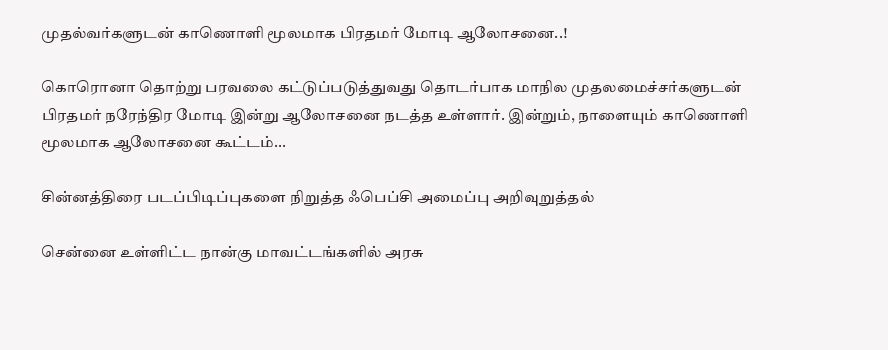முதல்வர்களுடன் காணொளி மூலமாக பிரதமர் மோடி ஆலோசனை..!

கொரொனா தொற்று பரவலை கட்டுப்படுத்துவது தொடர்பாக மாநில முதலமைச்சர்களுடன் பிரதமர் நரேந்திர மோடி இன்று ஆலோசனை நடத்த உள்ளார். இன்றும், நாளையும் காணொளி மூலமாக ஆலோசனை கூட்டம்...

சின்னத்திரை படப்பிடிப்புகளை நிறுத்த ஃபெப்சி அமைப்பு அறிவுறுத்தல்

சென்னை உள்ளிட்ட நான்கு மாவட்டங்களில் அரசு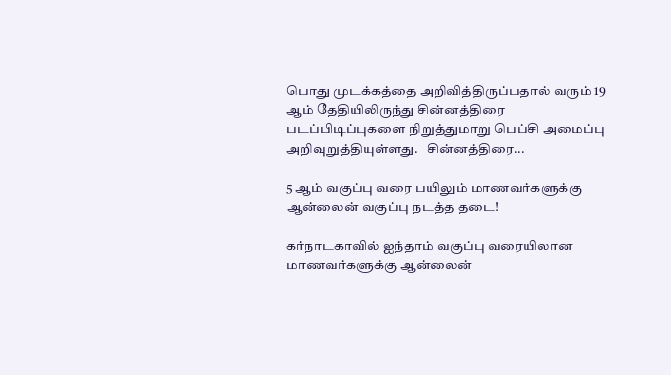பொது முடக்கத்தை அறிவித்திருப்பதால் வரும் 19 ஆம் தேதியிலிருந்து சின்னத்திரை படப்பிடிப்புகளை நிறுத்துமாறு பெப்சி அமைப்பு அறிவுறுத்தியுள்ளது.   சின்னத்திரை...

5 ஆம் வகுப்பு வரை பயிலும் மாணவர்களுக்கு ஆன்லைன் வகுப்பு நடத்த தடை!

கர்நாடகாவில் ஐந்தாம் வகுப்பு வரையிலான மாணவர்களுக்கு ஆன்லைன்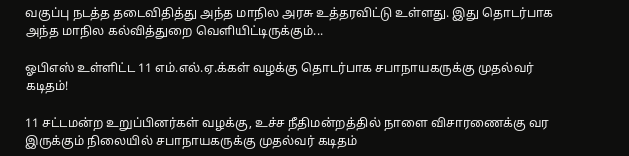வகுப்பு நடத்த தடைவிதித்து அந்த மாநில அரசு உத்தரவிட்டு உள்ளது. இது தொடர்பாக அந்த மாநில கல்வித்துறை வெளியிட்டிருக்கும்...

ஓபிஎஸ் உள்ளிட்ட 11 எம்.எல்.ஏ.க்கள் வழக்கு தொடர்பாக சபாநாயகருக்கு முதல்வர் கடிதம்!

11 சட்டமன்ற உறுப்பினர்கள் வழக்கு, உச்ச நீதிமன்றத்தில் நாளை விசாரணைக்கு வர இருக்கும் நிலையில் சபாநாயகருக்கு முதல்வர் கடிதம்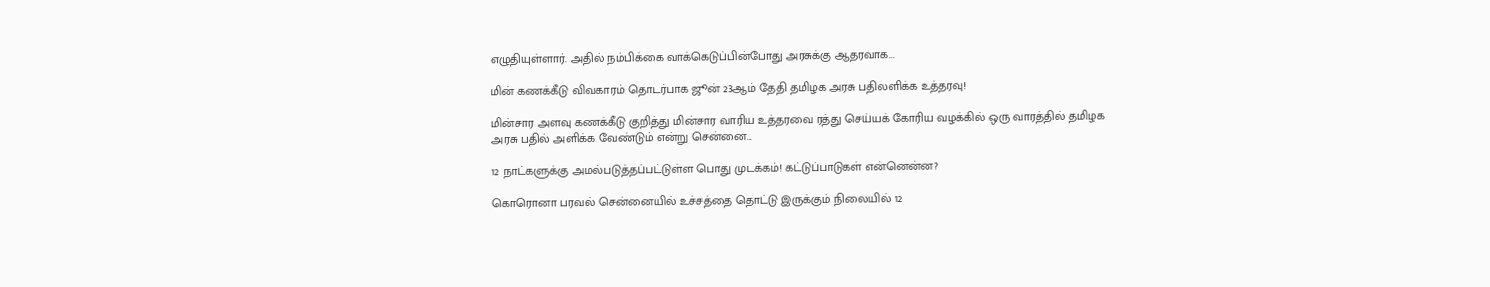எழுதியுள்ளார். அதில் நம்பிக்கை வாக்கெடுப்பின்போது அரசுக்கு ஆதரவாக...

மின் கணக்கீடு விவகாரம் தொடர்பாக ஜூன் 23ஆம் தேதி தமிழக அரசு பதிலளிக்க உத்தரவு!

மின்சார அளவு கணக்கீடு குறித்து மின்சார வாரிய உத்தரவை ரத்து செய்யக் கோரிய வழக்கில் ஒரு வாரத்தில் தமிழக அரசு பதில் அளிக்க வேண்டும் என்று சென்னை...

12 நாட்களுக்கு அமல்படுத்தப்பட்டுள்ள பொது முடக்கம்! கட்டுப்பாடுகள் என்னென்ன?

கொரொனா பரவல் சென்னையில் உச்சத்தை தொட்டு இருக்கும் நிலையில் 12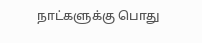நாட்களுக்கு பொது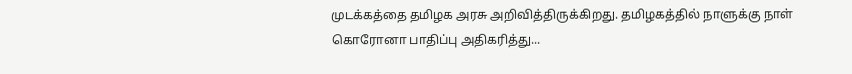முடக்கத்தை தமிழக அரசு அறிவித்திருக்கிறது. தமிழகத்தில் நாளுக்கு நாள் கொரோனா பாதிப்பு அதிகரித்து...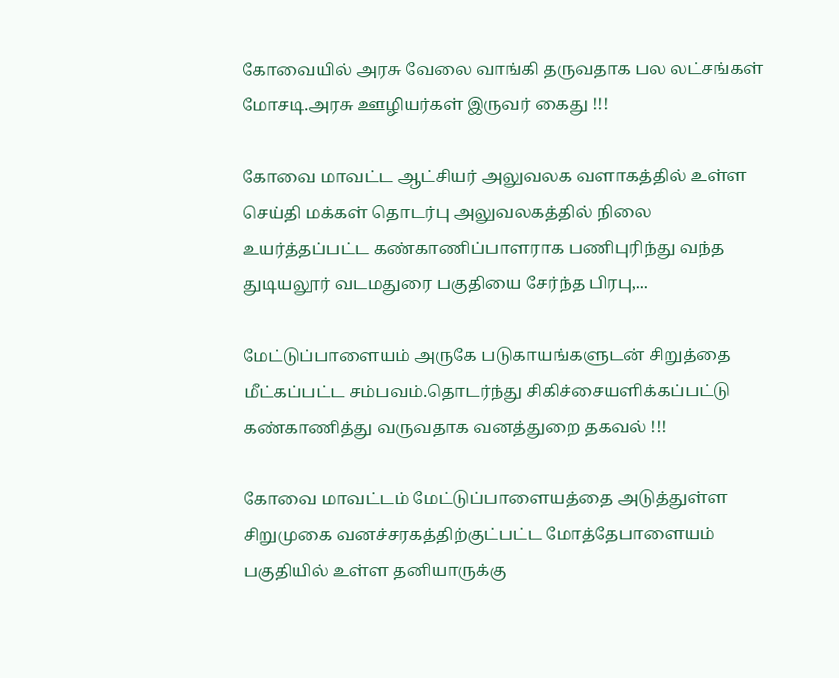கோவையில் அரசு வேலை வாங்கி தருவதாக பல லட்சங்கள் மோசடி.அரசு ஊழியர்கள் இருவர் கைது !!!

கோவை மாவட்ட ஆட்சியர் அலுவலக வளாகத்தில் உள்ள செய்தி மக்கள் தொடர்பு அலுவலகத்தில் நிலை உயர்த்தப்பட்ட கண்காணிப்பாளராக பணிபுரிந்து வந்த துடியலூர் வடமதுரை பகுதியை சேர்ந்த பிரபு,...

மேட்டுப்பாளையம் அருகே படுகாயங்களுடன் சிறுத்தை மீட்கப்பட்ட சம்பவம்.தொடர்ந்து சிகிச்சையளிக்கப்பட்டு கண்காணித்து வருவதாக வனத்துறை தகவல் !!!

கோவை மாவட்டம் மேட்டுப்பாளையத்தை அடுத்துள்ள சிறுமுகை வனச்சரகத்திற்குட்பட்ட மோத்தேபாளையம் பகுதியில் உள்ள தனியாருக்கு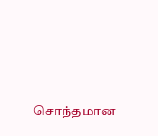சொந்தமான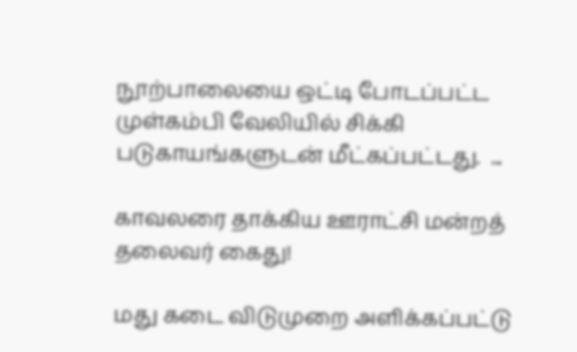நூற்பாலையை ஒட்டி போடப்பட்ட முள்கம்பி வேலியில் சிக்கி படுகாயங்களுடன் மீட்கப்பட்டது.  ...

காவலரை தாக்கிய ஊராட்சி மன்றத் தலைவர் கைது!

மது கடை விடுமுறை அளிக்கப்பட்டு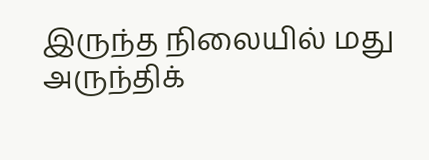இருந்த நிலையில் மது அருந்திக்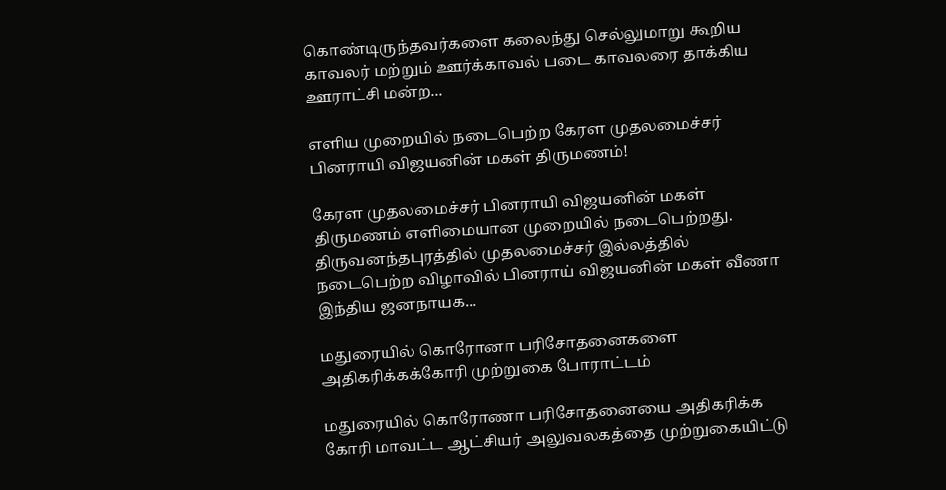கொண்டிருந்தவர்களை கலைந்து செல்லுமாறு கூறிய காவலர் மற்றும் ஊர்க்காவல் படை காவலரை தாக்கிய ஊராட்சி மன்ற...

எளிய முறையில் நடைபெற்ற கேரள முதலமைச்சர் பினராயி விஜயனின் மகள் திருமணம்!

கேரள முதலமைச்சர் பினராயி விஜயனின் மகள் திருமணம் எளிமையான முறையில் நடைபெற்றது. திருவனந்தபுரத்தில் முதலமைச்சர் இல்லத்தில் நடைபெற்ற விழாவில் பினராய் விஜயனின் மகள் வீணா இந்திய ஜனநாயக...

மதுரையில் கொரோனா பரிசோதனைகளை அதிகரிக்கக்கோரி முற்றுகை போராட்டம்

மதுரையில் கொரோணா பரிசோதனையை அதிகரிக்க கோரி மாவட்ட ஆட்சியர் அலுவலகத்தை முற்றுகையிட்டு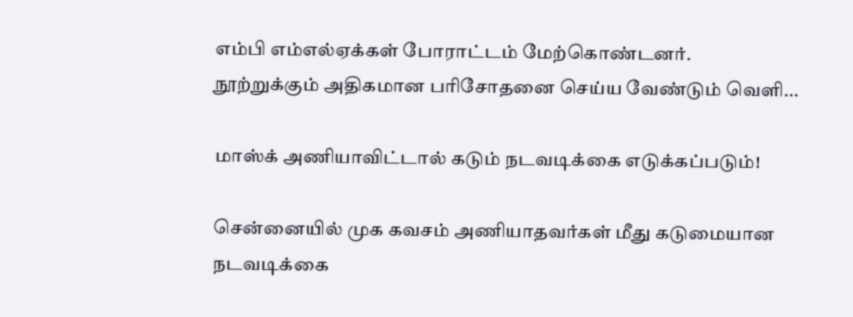எம்பி எம்எல்ஏக்கள் போராட்டம் மேற்கொண்டனர்.   நூற்றுக்கும் அதிகமான பரிசோதனை செய்ய வேண்டும் வெளி...

மாஸ்க் அணியாவிட்டால் கடும் நடவடிக்கை எடுக்கப்படும்!

சென்னையில் முக கவசம் அணியாதவர்கள் மீது கடுமையான நடவடிக்கை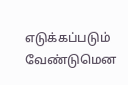எடுக்கப்படும் வேண்டுமென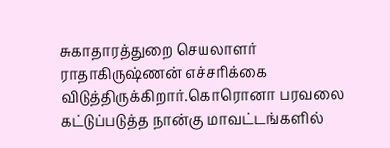சுகாதாரத்துறை செயலாளர் ராதாகிருஷ்ணன் எச்சரிக்கை விடுத்திருக்கிறார்.கொரொனா பரவலை கட்டுப்படுத்த நான்கு மாவட்டங்களில்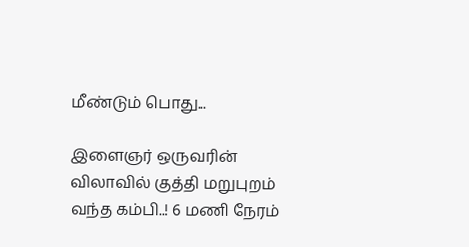மீண்டும் பொது...

இளைஞர் ஒருவரின் விலாவில் குத்தி மறுபுறம் வந்த கம்பி..! 6 மணி நேரம்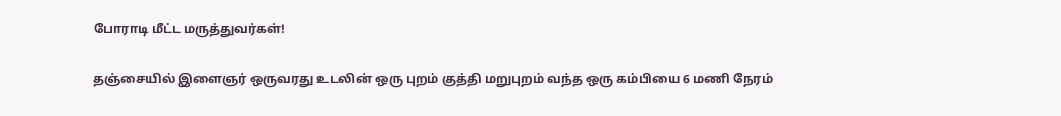போராடி மீட்ட மருத்துவர்கள்!

தஞ்சையில் இளைஞர் ஒருவரது உடலின் ஒரு புறம் குத்தி மறுபுறம் வந்த ஒரு கம்பியை 6 மணி நேரம்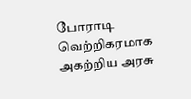போராடி வெற்றிகரமாக அகற்றிய அரசு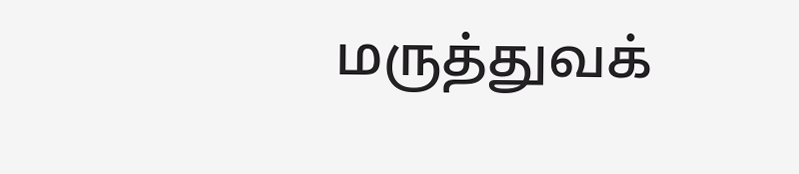மருத்துவக்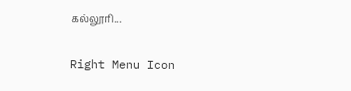கல்லூரி...

Right Menu Icon